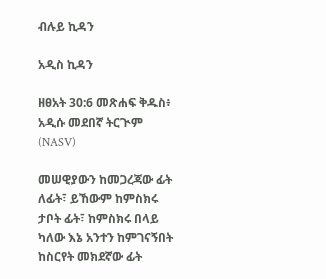ብሉይ ኪዳን

አዲስ ኪዳን

ዘፀአት 30:6 መጽሐፍ ቅዱስ፥ አዲሱ መደበኛ ትርጒም (NASV)

መሠዊያውን ከመጋረጃው ፊት ለፊት፣ ይኸውም ከምስክሩ ታቦት ፊት፣ ከምስክሩ በላይ ካለው እኔ አንተን ከምገናኝበት ከስርየት መክደኛው ፊት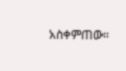አስቀምጠው።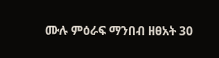ሙሉ ምዕራፍ ማንበብ ዘፀአት 30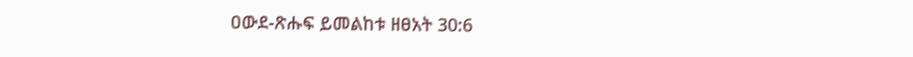ዐውደ-ጽሑፍ ይመልከቱ ዘፀአት 30:6